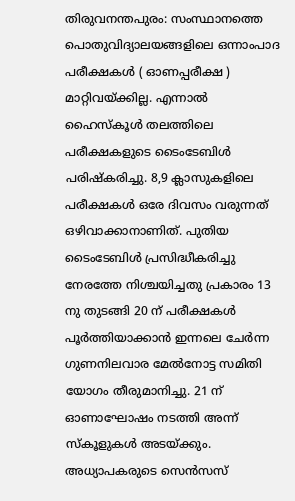തിരുവനന്തപുരം: സംസ്ഥാനത്തെ പൊതുവിദ്യാലയങ്ങളിലെ ഒന്നാംപാദ പരീക്ഷകൾ ( ഓണപ്പരീക്ഷ ) മാറ്റിവയ്ക്കില്ല. എന്നാൽ ഹൈസ്കൂൾ തലത്തിലെ പരീക്ഷകളുടെ ടൈംടേബിൾ പരിഷ്കരിച്ചു. 8,9 ക്ലാസുകളിലെ പരീക്ഷകൾ ഒരേ ദിവസം വരുന്നത് ഒഴിവാക്കാനാണിത്. പുതിയ ടൈംടേബിൾ പ്രസിദ്ധീകരിച്ചു നേരത്തേ നിശ്ചയിച്ചതു പ്രകാരം 13 നു തുടങ്ങി 20 ന് പരീക്ഷകൾ പൂർത്തിയാക്കാൻ ഇന്നലെ ചേർന്ന ഗുണനിലവാര മേൽനോട്ട സമിതി യോഗം തീരുമാനിച്ചു. 21 ന് ഓണാഘോഷം നടത്തി അന്ന് സ്കൂളുകൾ അടയ്ക്കും. അധ്യാപകരുടെ സെൻസസ്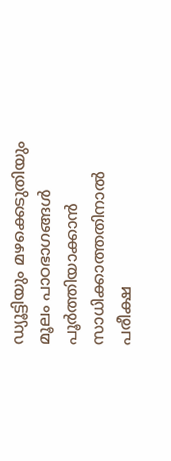ഡ്യൂട്ടിയും മഴക്കെടുതിയും മൂലം പാഠഭാഗങ്ങൾ പൂർത്തിയാക്കാൻ സാധിക്കാത്തതിനാൽ പരീക്ഷ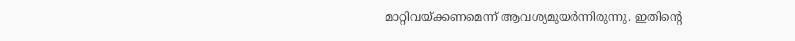മാറ്റിവയ്ക്കണമെന്ന് ആവശ്യമുയർന്നിരുന്നു. ഇതിന്റെ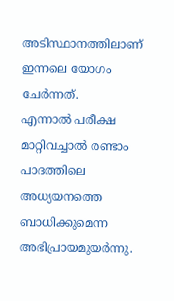അടിസ്ഥാനത്തിലാണ് ഇന്നലെ യോഗം ചേർന്നത്.
എന്നാൽ പരീക്ഷ മാറ്റിവച്ചാൽ രണ്ടാം പാദത്തിലെ അധ്യയനത്തെ ബാധിക്കുമെന്ന അഭിപ്രായമുയർന്നു.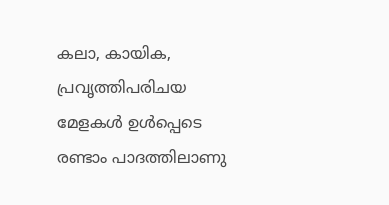കലാ, കായിക, പ്രവൃത്തിപരിചയ മേളകൾ ഉൾപ്പെടെ രണ്ടാം പാദത്തിലാണു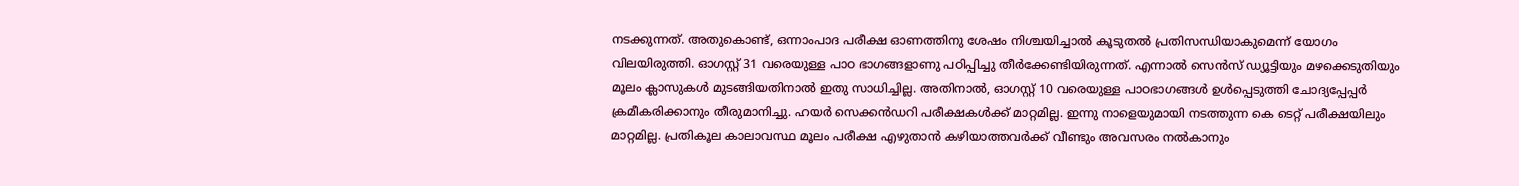നടക്കുന്നത്. അതുകൊണ്ട്, ഒന്നാംപാദ പരീക്ഷ ഓണത്തിനു ശേഷം നിശ്ചയിച്ചാൽ കൂടുതൽ പ്രതിസന്ധിയാകുമെന്ന് യോഗം വിലയിരുത്തി. ഓഗസ്റ്റ് 31 വരെയുള്ള പാഠ ഭാഗങ്ങളാണു പഠിപ്പിച്ചു തീർക്കേണ്ടിയിരുന്നത്. എന്നാൽ സെൻസ് ഡ്യൂട്ടിയും മഴക്കെടുതിയും മൂലം ക്ലാസുകൾ മുടങ്ങിയതിനാൽ ഇതു സാധിച്ചില്ല. അതിനാൽ, ഓഗസ്റ്റ് 10 വരെയുള്ള പാഠഭാഗങ്ങൾ ഉൾപ്പെടുത്തി ചോദ്യപ്പേപ്പർ ക്രമീകരിക്കാനും തീരുമാനിച്ചു. ഹയർ സെക്കൻഡറി പരീക്ഷകൾക്ക് മാറ്റമില്ല. ഇന്നു നാളെയുമായി നടത്തുന്ന കെ ടെറ്റ് പരീക്ഷയിലും മാറ്റമില്ല. പ്രതികൂല കാലാവസ്ഥ മൂലം പരീക്ഷ എഴുതാൻ കഴിയാത്തവർക്ക് വീണ്ടും അവസരം നൽകാനും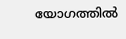യോഗത്തിൽ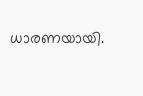ധാരണയായി.